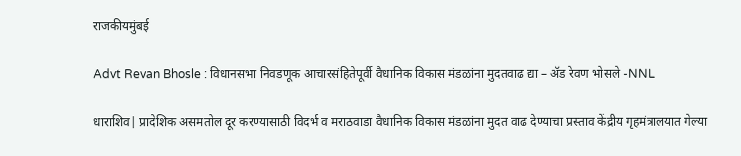राजकीयमुंबई

Advt Revan Bhosle : विधानसभा निवडणूक आचारसंहितेपूर्वी वैधानिक विकास मंडळांना मुदतवाढ द्या – ॲड रेवण भोसले -NNL

धाराशिव| प्रादेशिक असमतोल दूर करण्यासाठी विदर्भ व मराठवाडा वैधानिक विकास मंडळांना मुदत वाढ देण्याचा प्रस्ताव केंद्रीय गृहमंत्रालयात गेल्या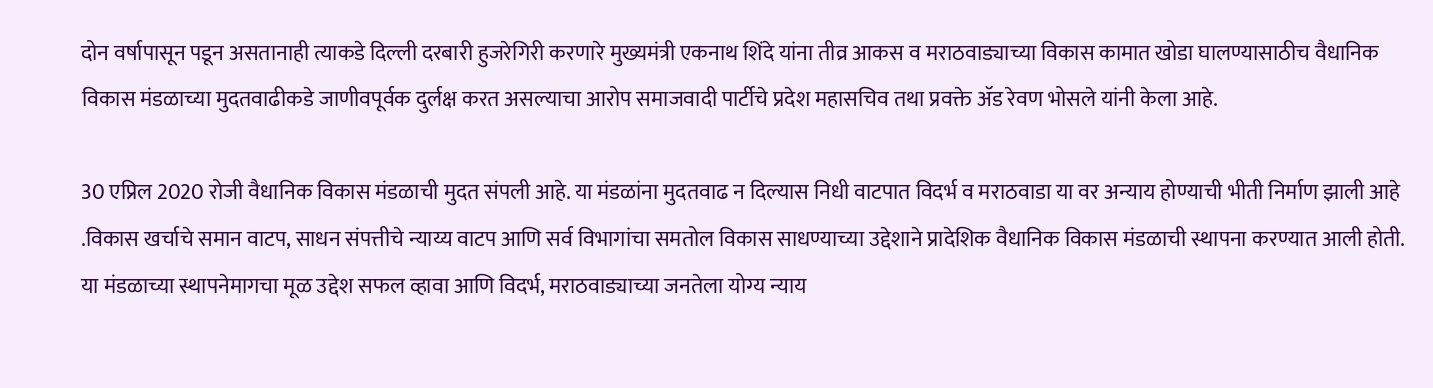दोन वर्षापासून पडून असतानाही त्याकडे दिल्ली दरबारी हुजरेगिरी करणारे मुख्यमंत्री एकनाथ शिंदे यांना तीव्र आकस व मराठवाड्याच्या विकास कामात खोडा घालण्यासाठीच वैधानिक विकास मंडळाच्या मुदतवाढीकडे जाणीवपूर्वक दुर्लक्ष करत असल्याचा आरोप समाजवादी पार्टीचे प्रदेश महासचिव तथा प्रवक्ते ॲड रेवण भोसले यांनी केला आहे.

30 एप्रिल 2020 रोजी वैधानिक विकास मंडळाची मुदत संपली आहे. या मंडळांना मुदतवाढ न दिल्यास निधी वाटपात विदर्भ व मराठवाडा या वर अन्याय होण्याची भीती निर्माण झाली आहे .विकास खर्चाचे समान वाटप, साधन संपत्तीचे न्याय्य वाटप आणि सर्व विभागांचा समतोल विकास साधण्याच्या उद्देशाने प्रादेशिक वैधानिक विकास मंडळाची स्थापना करण्यात आली होती. या मंडळाच्या स्थापनेमागचा मूळ उद्देश सफल व्हावा आणि विदर्भ, मराठवाड्याच्या जनतेला योग्य न्याय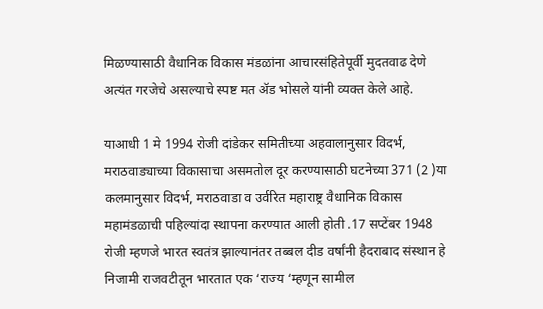मिळण्यासाठी वैधानिक विकास मंडळांना आचारसंहितेपूर्वी मुदतवाढ देणे अत्यंत गरजेचे असल्याचे स्पष्ट मत ॲड भोसले यांनी व्यक्त केले आहे.

याआधी 1 मे 1994 रोजी दांडेकर समितीच्या अहवालानुसार विदर्भ, मराठवाड्याच्या विकासाचा असमतोल दूर करण्यासाठी घटनेच्या 371 (2 )या कलमानुसार विदर्भ, मराठवाडा व उर्वरित महाराष्ट्र वैधानिक विकास महामंडळाची पहिल्यांदा स्थापना करण्यात आली होती .17 सप्टेंबर 1948 रोजी म्हणजे भारत स्वतंत्र झाल्यानंतर तब्बल दीड वर्षांनी हैदराबाद संस्थान हे निजामी राजवटीतून भारतात एक ‘राज्य ‘म्हणून सामील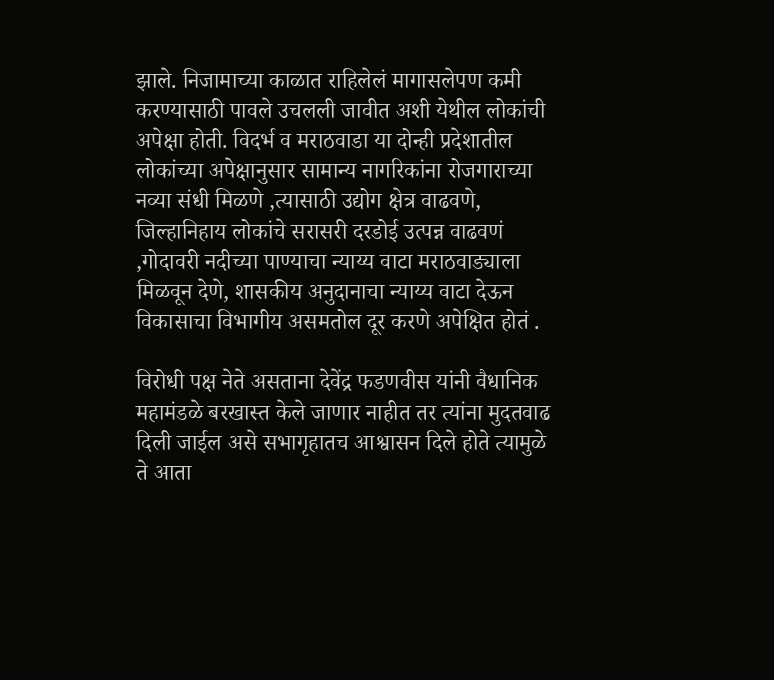झाले. निजामाच्या काळात राहिलेलं मागासलेपण कमी करण्यासाठी पावले उचलली जावीत अशी येथील लोकांची अपेक्षा होती. विदर्भ व मराठवाडा या दोन्ही प्रदेशातील लोकांच्या अपेक्षानुसार सामान्य नागरिकांना रोजगाराच्या नव्या संधी मिळणे ,त्यासाठी उद्योग क्षेत्र वाढवणे, जिल्हानिहाय लोकांचे सरासरी दरडोई उत्पन्न वाढवणं ,गोदावरी नदीच्या पाण्याचा न्याय्य वाटा मराठवाड्याला मिळवून देणे, शासकीय अनुदानाचा न्याय्य वाटा देऊन विकासाचा विभागीय असमतोल दूर करणे अपेक्षित होतं .

विरोधी पक्ष नेते असताना देवेंद्र फडणवीस यांनी वैधानिक महामंडळे बरखास्त केले जाणार नाहीत तर त्यांना मुदतवाढ दिली जाईल असे सभागृहातच आश्वासन दिले होते त्यामुळे ते आता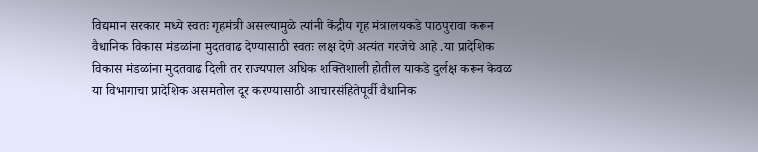विद्यमान सरकार मध्ये स्वतः गृहमंत्री असल्यामुळे त्यांनी केंद्रीय गृह मंत्रालयकडे पाठपुरावा करून वैधानिक विकास मंडळांना मुदतवाढ देण्यासाठी स्वतः लक्ष देणे अत्यंत गरजेचे आहे .या प्रादेशिक विकास मंडळांना मुदतवाढ दिली तर राज्यपाल अधिक शक्तिशाली होतील याकडे दुर्लक्ष करून केवळ या विभागाचा प्रादेशिक असमतोल दूर करण्यासाठी आचारसंहितेपूर्वी वैधानिक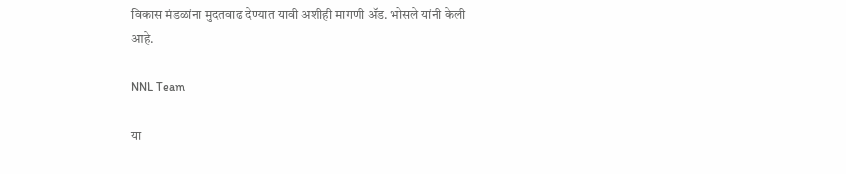विकास मंडळांना मुदतवाढ देण्यात यावी अशीही मागणी ॲड. भोसले यांनी केली आहे.

NNL Team

या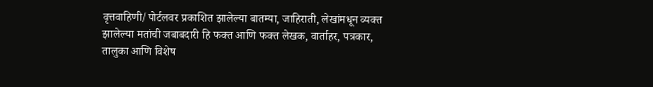वृत्तवाहिणी/पोर्टलवर प्रकाशित झालेल्या बातम्या, जाहिराती, लेखांमधून व्यक्त झालेल्या मतांची जबाबदारी हि फक्त आणि फक्त लेखक, वार्ताहर, पत्रकार, तालुका आणि विशेष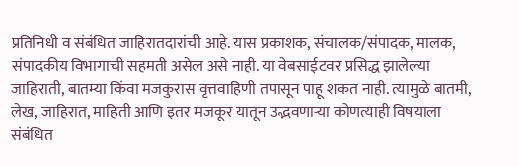प्रतिनिधी व संबंधित जाहिरातदारांची आहे. यास प्रकाशक, संचालक/संपादक, मालक, संपादकीय विभागाची सहमती असेल असे नाही. या वेबसाईटवर प्रसिद्ध झालेल्या जाहिराती, बातम्या किंवा मजकुरास वृत्तवाहिणी तपासून पाहू शकत नाही. त्यामुळे बातमी, लेख, जाहिरात, माहिती आणि इतर मजकूर यातून उद्भवणाऱ्या कोणत्याही विषयाला संबंधित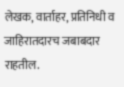लेखक, वार्ताहर, प्रतिनिधी व जाहिरातदारच जबाबदार राहतील.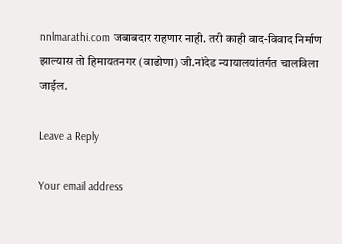nnlmarathi.com जबाबदार राहणार नाही. तरी काही वाद-विवाद निर्माण झाल्यास तो हिमायतनगर (वाढोणा) जी.नांदेड न्यायालयांतर्गत चालविला जाईल.

Leave a Reply

Your email address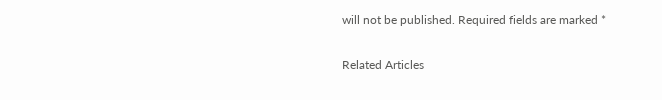will not be published. Required fields are marked *

Related Articles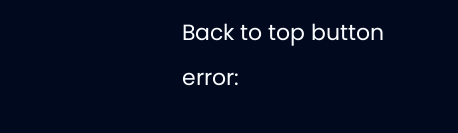Back to top button
error: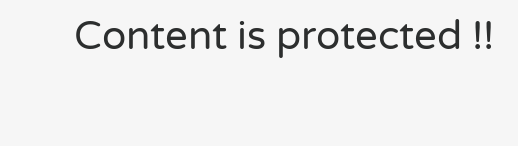Content is protected !!